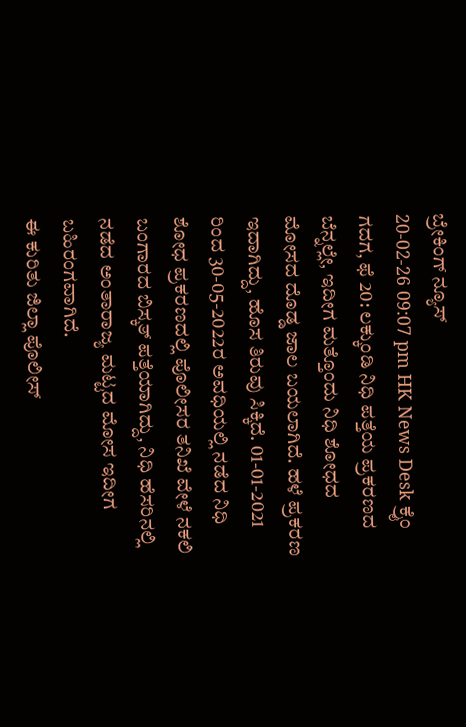ಬ್ರೇಕಿಂಗ್ ನ್ಯೂಸ್
20-02-26 09:07 pm HK News Desk ಕ್ರೈಂ
ಗದಗ, ಫೆ 20: ಲಕ್ಕುಂಡಿ ನಿಧಿ ಪತ್ತೆಯ ಪ್ರಕರಣದ ಬೆನ್ನಲ್ಲೇ, ಇದೀಗ ಮತ್ತೊಂದು ನಿಧಿ ಶೋಧದ ಮೋಸದ ದೊಡ್ಡ ಜಾಲ ಬಯಲಾಗಿದೆ. ಹಳೆ ಪ್ರಕರಣ ಇದಾಗಿದ್ದು, ಹೊಸ ತಿರುವು ಸಿಕ್ಕಿದೆ. 01-01-2021 ರಿಂದ 30-05-2022ರ ಅವಧಿಯಲ್ಲಿ ನಡೆದ ನಿಧಿ ಶೋಧ ಪ್ರಕರಣದಲ್ಲಿ ಪೊಲೀಸರ ತನಿಖೆ ವೇಳೆ ನಕಲಿ ಬಂಗಾರದ ಬಿಸ್ಕತ್ ಪತ್ತೆಯಾಗಿದ್ದು, ನಿಧಿ ಹೆಸರಿನಲ್ಲಿ ನಡೆದ ಅಂತಾರಾಜ್ಯ ಮಟ್ಟದ ಮೋಸ ಇದೀಗ ಬಹಿರಂಗವಾಗಿದೆ.
ಈ ಕುರಿತು ಜಿಲ್ಲಾ ಪೊಲೀಸ್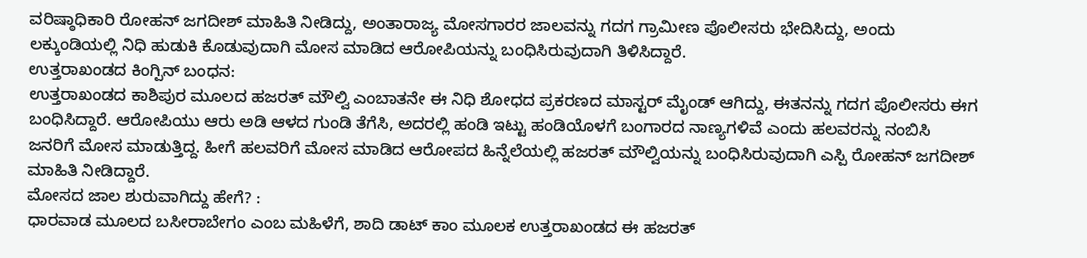ವರಿಷ್ಠಾಧಿಕಾರಿ ರೋಹನ್ ಜಗದೀಶ್ ಮಾಹಿತಿ ನೀಡಿದ್ದು, ಅಂತಾರಾಜ್ಯ ಮೋಸಗಾರರ ಜಾಲವನ್ನು ಗದಗ ಗ್ರಾಮೀಣ ಪೊಲೀಸರು ಭೇದಿಸಿದ್ದು, ಅಂದು ಲಕ್ಕುಂಡಿಯಲ್ಲಿ ನಿಧಿ ಹುಡುಕಿ ಕೊಡುವುದಾಗಿ ಮೋಸ ಮಾಡಿದ ಆರೋಪಿಯನ್ನು ಬಂಧಿಸಿರುವುದಾಗಿ ತಿಳಿಸಿದ್ದಾರೆ.
ಉತ್ತರಾಖಂಡದ ಕಿಂಗ್ಪಿನ್ ಬಂಧನ:
ಉತ್ತರಾಖಂಡದ ಕಾಶಿಪುರ ಮೂಲದ ಹಜರತ್ ಮೌಲ್ವಿ ಎಂಬಾತನೇ ಈ ನಿಧಿ ಶೋಧದ ಪ್ರಕರಣದ ಮಾಸ್ಟರ್ ಮೈಂಡ್ ಆಗಿದ್ದು, ಈತನನ್ನು ಗದಗ ಪೊಲೀಸರು ಈಗ ಬಂಧಿಸಿದ್ದಾರೆ. ಆರೋಪಿಯು ಆರು ಅಡಿ ಆಳದ ಗುಂಡಿ ತೆಗೆಸಿ, ಅದರಲ್ಲಿ ಹಂಡಿ ಇಟ್ಟು ಹಂಡಿಯೊಳಗೆ ಬಂಗಾರದ ನಾಣ್ಯಗಳಿವೆ ಎಂದು ಹಲವರನ್ನು ನಂಬಿಸಿ ಜನರಿಗೆ ಮೋಸ ಮಾಡುತ್ತಿದ್ದ. ಹೀಗೆ ಹಲವರಿಗೆ ಮೋಸ ಮಾಡಿದ ಆರೋಪದ ಹಿನ್ನೆಲೆಯಲ್ಲಿ ಹಜರತ್ ಮೌಲ್ವಿಯನ್ನು ಬಂಧಿಸಿರುವುದಾಗಿ ಎಸ್ಪಿ ರೋಹನ್ ಜಗದೀಶ್ ಮಾಹಿತಿ ನೀಡಿದ್ದಾರೆ.
ಮೋಸದ ಜಾಲ ಶುರುವಾಗಿದ್ದು ಹೇಗೆ? :
ಧಾರವಾಡ ಮೂಲದ ಬಸೀರಾಬೇಗಂ ಎಂಬ ಮಹಿಳೆಗೆ, ಶಾದಿ ಡಾಟ್ ಕಾಂ ಮೂಲಕ ಉತ್ತರಾಖಂಡದ ಈ ಹಜರತ್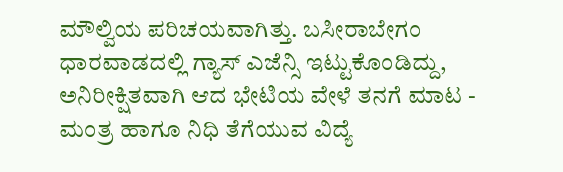ಮೌಲ್ವಿಯ ಪರಿಚಯವಾಗಿತ್ತು. ಬಸೀರಾಬೇಗಂ ಧಾರವಾಡದಲ್ಲಿ ಗ್ಯಾಸ್ ಎಜೆನ್ಸಿ ಇಟ್ಟುಕೊಂಡಿದ್ದು, ಅನಿರೀಕ್ಷಿತವಾಗಿ ಆದ ಭೇಟಿಯ ವೇಳೆ ತನಗೆ ಮಾಟ - ಮಂತ್ರ ಹಾಗೂ ನಿಧಿ ತೆಗೆಯುವ ವಿದ್ಯೆ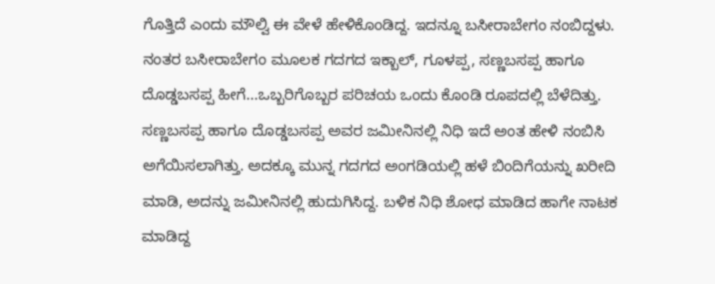ಗೊತ್ತಿದೆ ಎಂದು ಮೌಲ್ವಿ ಈ ವೇಳೆ ಹೇಳಿಕೊಂಡಿದ್ದ. ಇದನ್ನೂ ಬಸೀರಾಬೇಗಂ ನಂಬಿದ್ದಳು. ನಂತರ ಬಸೀರಾಬೇಗಂ ಮೂಲಕ ಗದಗದ ಇಕ್ಬಾಲ್, ಗೂಳಪ್ಪ, ಸಣ್ಣಬಸಪ್ಪ ಹಾಗೂ ದೊಡ್ಡಬಸಪ್ಪ ಹೀಗೆ...ಒಬ್ಬರಿಗೊಬ್ಬರ ಪರಿಚಯ ಒಂದು ಕೊಂಡಿ ರೂಪದಲ್ಲಿ ಬೆಳೆದಿತ್ತು. ಸಣ್ಣಬಸಪ್ಪ ಹಾಗೂ ದೊಡ್ಡಬಸಪ್ಪ ಅವರ ಜಮೀನಿನಲ್ಲಿ ನಿಧಿ ಇದೆ ಅಂತ ಹೇಳಿ ನಂಬಿಸಿ ಅಗೆಯಿಸಲಾಗಿತ್ತು. ಅದಕ್ಕೂ ಮುನ್ನ ಗದಗದ ಅಂಗಡಿಯಲ್ಲಿ ಹಳೆ ಬಿಂದಿಗೆಯನ್ನು ಖರೀದಿ ಮಾಡಿ, ಅದನ್ನು ಜಮೀನಿನಲ್ಲಿ ಹುದುಗಿಸಿದ್ದ. ಬಳಿಕ ನಿಧಿ ಶೋಧ ಮಾಡಿದ ಹಾಗೇ ನಾಟಕ ಮಾಡಿದ್ದ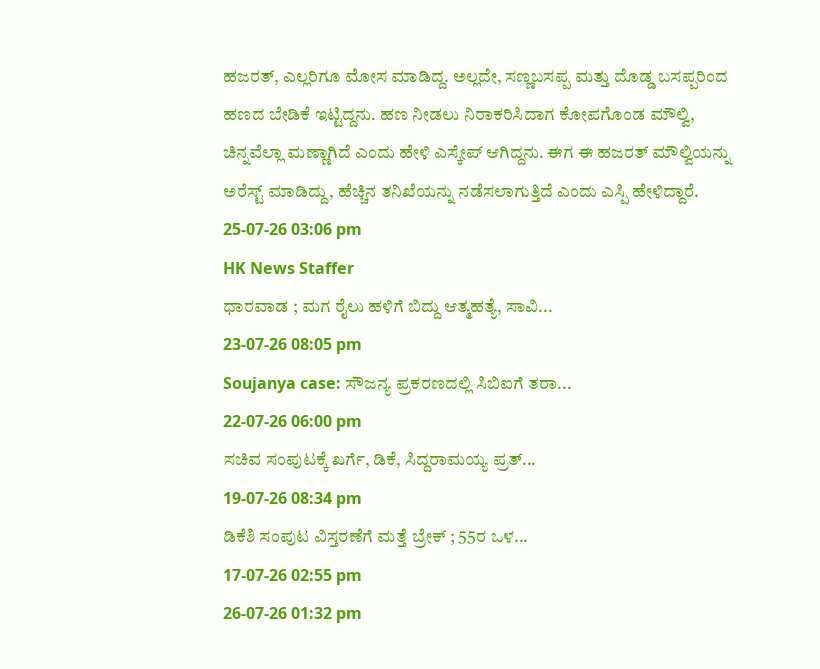ಹಜರತ್, ಎಲ್ಲರಿಗೂ ಮೋಸ ಮಾಡಿದ್ದ. ಅಲ್ಲದೇ, ಸಣ್ಣಬಸಪ್ಪ ಮತ್ತು ದೊಡ್ಡ ಬಸಪ್ಪರಿಂದ ಹಣದ ಬೇಡಿಕೆ ಇಟ್ಟಿದ್ದನು. ಹಣ ನೀಡಲು ನಿರಾಕರಿಸಿದಾಗ ಕೋಪಗೊಂಡ ಮೌಲ್ವಿ, ಚಿನ್ನವೆಲ್ಲಾ ಮಣ್ಣಾಗಿದೆ ಎಂದು ಹೇಳಿ ಎಸ್ಕೇಪ್ ಆಗಿದ್ದನು. ಈಗ ಈ ಹಜರತ್ ಮೌಲ್ವಿಯನ್ನು ಅರೆಸ್ಟ್ ಮಾಡಿದ್ದು, ಹೆಚ್ಚಿನ ತನಿಖೆಯನ್ನು ನಡೆಸಲಾಗುತ್ತಿದೆ ಎಂದು ಎಸ್ಪಿ ಹೇಳಿದ್ದಾರೆ.
25-07-26 03:06 pm
HK News Staffer
ಧಾರವಾಡ ; ಮಗ ರೈಲು ಹಳಿಗೆ ಬಿದ್ದು ಆತ್ಮಹತ್ಯೆ, ಸಾವಿ...
23-07-26 08:05 pm
Soujanya case: ಸೌಜನ್ಯ ಪ್ರಕರಣದಲ್ಲಿ ಸಿಬಿಐಗೆ ತರಾ...
22-07-26 06:00 pm
ಸಚಿವ ಸಂಪುಟಕ್ಕೆ ಖರ್ಗೆ, ಡಿಕೆ, ಸಿದ್ದರಾಮಯ್ಯ ಪ್ರತ್...
19-07-26 08:34 pm
ಡಿಕೆಶಿ ಸಂಪುಟ ವಿಸ್ತರಣೆಗೆ ಮತ್ತೆ ಬ್ರೇಕ್ ; 55ರ ಒಳ...
17-07-26 02:55 pm
26-07-26 01:32 pm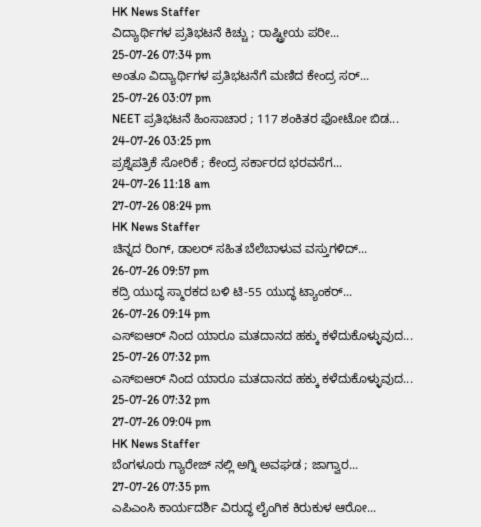HK News Staffer
ವಿದ್ಯಾರ್ಥಿಗಳ ಪ್ರತಿಭಟನೆ ಕಿಚ್ಚು ; ರಾಷ್ಟ್ರೀಯ ಪರೀ...
25-07-26 07:34 pm
ಅಂತೂ ವಿದ್ಯಾರ್ಥಿಗಳ ಪ್ರತಿಭಟನೆಗೆ ಮಣಿದ ಕೇಂದ್ರ ಸರ್...
25-07-26 03:07 pm
NEET ಪ್ರತಿಭಟನೆ ಹಿಂಸಾಚಾರ ; 117 ಶಂಕಿತರ ಫೋಟೋ ಬಿಡ...
24-07-26 03:25 pm
ಪ್ರಶ್ನೆಪತ್ರಿಕೆ ಸೋರಿಕೆ ; ಕೇಂದ್ರ ಸರ್ಕಾರದ ಭರವಸೆಗ...
24-07-26 11:18 am
27-07-26 08:24 pm
HK News Staffer
ಚಿನ್ನದ ರಿಂಗ್, ಡಾಲರ್ ಸಹಿತ ಬೆಲೆಬಾಳುವ ವಸ್ತುಗಳಿದ್...
26-07-26 09:57 pm
ಕದ್ರಿ ಯುದ್ಧ ಸ್ಮಾರಕದ ಬಳಿ ಟಿ-55 ಯುದ್ಧ ಟ್ಯಾಂಕರ್...
26-07-26 09:14 pm
ಎಸ್ಐಆರ್ ನಿಂದ ಯಾರೂ ಮತದಾನದ ಹಕ್ಕು ಕಳೆದುಕೊಳ್ಳುವುದ...
25-07-26 07:32 pm
ಎಸ್ಐಆರ್ ನಿಂದ ಯಾರೂ ಮತದಾನದ ಹಕ್ಕು ಕಳೆದುಕೊಳ್ಳುವುದ...
25-07-26 07:32 pm
27-07-26 09:04 pm
HK News Staffer
ಬೆಂಗಳೂರು ಗ್ಯಾರೇಜ್ ನಲ್ಲಿ ಅಗ್ನಿ ಅವಘಡ ; ಜಾಗ್ವಾರ...
27-07-26 07:35 pm
ಎಪಿಎಂಸಿ ಕಾರ್ಯದರ್ಶಿ ವಿರುದ್ಧ ಲೈಂಗಿಕ ಕಿರುಕುಳ ಆರೋ...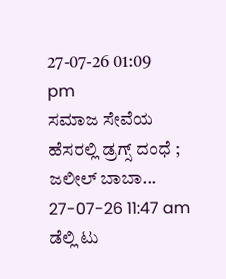27-07-26 01:09 pm
ಸಮಾಜ ಸೇವೆಯ ಹೆಸರಲ್ಲಿ ಡ್ರಗ್ಸ್ ದಂಧೆ ; ಜಲೀಲ್ ಬಾಬಾ...
27-07-26 11:47 am
ಡೆಲ್ಲಿ ಟು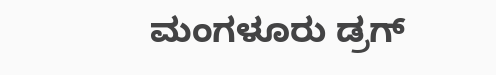ಮಂಗಳೂರು ಡ್ರಗ್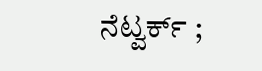ನೆಟ್ವರ್ಕ್ ;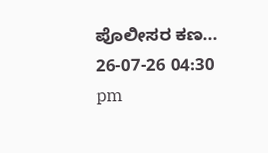ಪೊಲೀಸರ ಕಣ...
26-07-26 04:30 pm